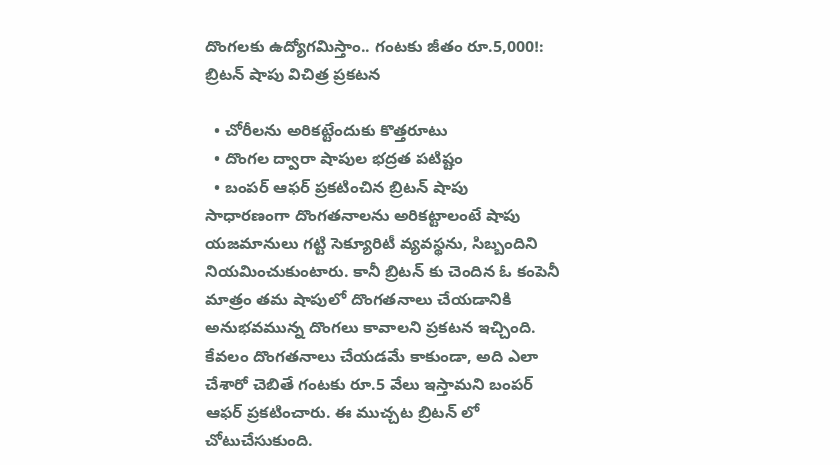దొంగలకు ఉద్యోగమిస్తాం.. గంటకు జీతం రూ.5,000!: బ్రిటన్ షాపు విచిత్ర ప్రకటన

  • చోరీలను అరికట్టేందుకు కొత్తరూటు
  • దొంగల ద్వారా షాపుల భద్రత పటిష్టం
  • బంపర్ ఆఫర్ ప్రకటించిన బ్రిటన్ షాపు
సాధారణంగా దొంగతనాలను అరికట్టాలంటే షాపు యజమానులు గట్టి సెక్యూరిటీ వ్యవస్థను, సిబ్బందిని నియమించుకుంటారు. కానీ బ్రిటన్ కు చెందిన ఓ కంపెనీ మాత్రం తమ షాపులో దొంగతనాలు చేయడానికి అనుభవమున్న దొంగలు కావాలని ప్రకటన ఇచ్చింది. కేవలం దొంగతనాలు చేయడమే కాకుండా, అది ఎలా చేశారో చెబితే గంటకు రూ.5 వేలు ఇస్తామని బంపర్ ఆఫర్ ప్రకటించారు. ఈ ముచ్చట బ్రిటన్ లో చోటుచేసుకుంది.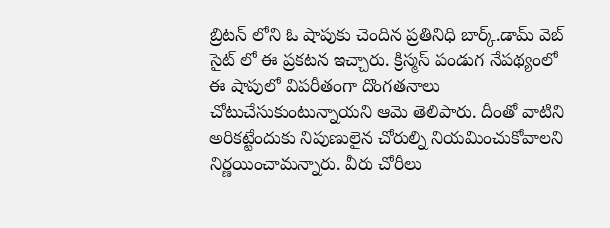బ్రిటన్ లోని ఓ షాపుకు చెందిన ప్రతినిధి బార్క్.డామ్ వెబ్ సైట్ లో ఈ ప్రకటన ఇచ్చారు. క్రిస్మస్ పండుగ నేపథ్యంలో ఈ షాపులో విపరీతంగా దొంగతనాలు చోటుచేసుకుంటున్నాయని ఆమె తెలిపారు. దీంతో వాటిని అరికట్టేందుకు నిపుణులైన చోరుల్ని నియమించుకోవాలని నిర్ణయించామన్నారు. వీరు చోరీలు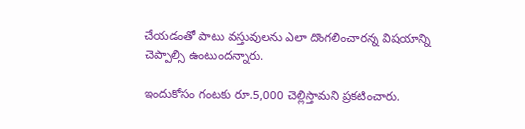చేయడంతో పాటు వస్తువులను ఎలా దొంగలించారన్న విషయాన్ని చెప్పాల్సి ఉంటుందన్నారు.

ఇందుకోసం గంటకు రూ.5,000 చెల్లిస్తామని ప్రకటించారు.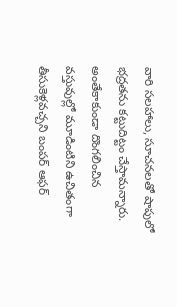వారి సలహాలు, సూచనలతో షాపులో భద్రతను కట్టుదిట్టం చేస్తామన్నారు. అంతేకాకుండా దొంగలించిన వస్తువుల్లో మూడింటిని ఉచితంగా తీసుకెళ్లవచ్చని బంపర్ ఆఫర్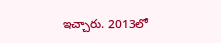ఇచ్చారు. 2013లో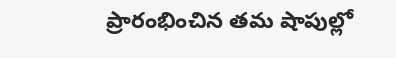ప్రారంభించిన తమ షాపుల్లో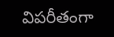విపరీతంగా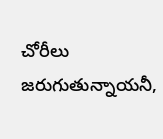చోరీలు జరుగుతున్నాయనీ,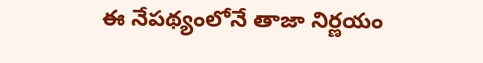ఈ నేపథ్యంలోనే తాజా నిర్ణయం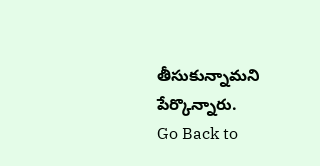తీసుకున్నామని పేర్కొన్నారు.
Go Back to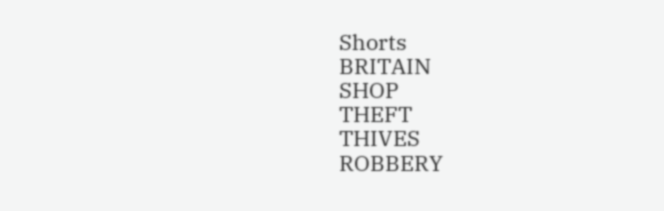Shorts
BRITAIN
SHOP
THEFT
THIVES
ROBBERY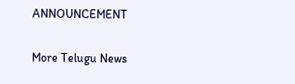ANNOUNCEMENT

More Telugu News